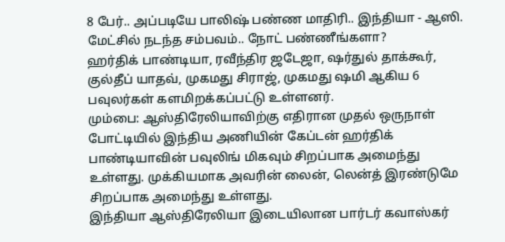8 பேர்.. அப்படியே பாலிஷ் பண்ண மாதிரி.. இந்தியா - ஆஸி. மேட்சில் நடந்த சம்பவம்.. நோட் பண்ணீங்களா?
ஹர்திக் பாண்டியா, ரவீந்திர ஜடேஜா, ஷர்துல் தாக்கூர், குல்தீப் யாதவ், முகமது சிராஜ், முகமது ஷமி ஆகிய 6 பவுலர்கள் களமிறக்கப்பட்டு உள்ளனர்.
மும்பை: ஆஸ்திரேலியாவிற்கு எதிரான முதல் ஒருநாள் போட்டியில் இந்திய அணியின் கேப்டன் ஹர்திக் பாண்டியாவின் பவுலிங் மிகவும் சிறப்பாக அமைந்து உள்ளது. முக்கியமாக அவரின் லைன், லென்த் இரண்டுமே சிறப்பாக அமைந்து உள்ளது.
இந்தியா ஆஸ்திரேலியா இடையிலான பார்டர் கவாஸ்கர்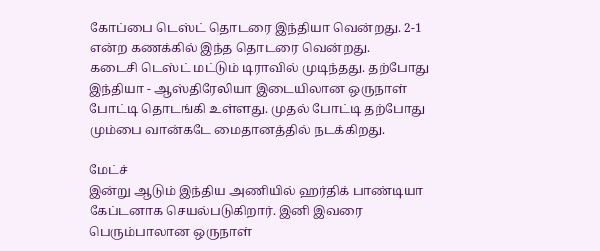கோப்பை டெஸ்ட் தொடரை இந்தியா வென்றது. 2-1 என்ற கணக்கில் இந்த தொடரை வென்றது.
கடைசி டெஸ்ட் மட்டும் டிராவில் முடிந்தது. தற்போது இந்தியா - ஆஸ்திரேலியா இடையிலான ஒருநாள் போட்டி தொடங்கி உள்ளது. முதல் போட்டி தற்போது மும்பை வான்கடே மைதானத்தில் நடக்கிறது.

மேட்ச்
இன்று ஆடும் இந்திய அணியில் ஹர்திக் பாண்டியா கேப்டனாக செயல்படுகிறார். இனி இவரை பெரும்பாலான ஒருநாள்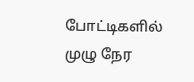போட்டிகளில் முழு நேர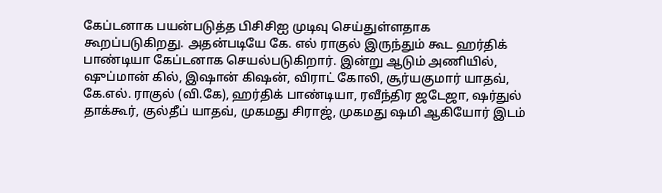கேப்டனாக பயன்படுத்த பிசிசிஐ முடிவு செய்துள்ளதாக கூறப்படுகிறது. அதன்படியே கே. எல் ராகுல் இருந்தும் கூட ஹர்திக் பாண்டியா கேப்டனாக செயல்படுகிறார். இன்று ஆடும் அணியில், ஷுப்மான் கில், இஷான் கிஷன், விராட் கோலி, சூர்யகுமார் யாதவ், கே.எல். ராகுல் (வி.கே), ஹர்திக் பாண்டியா, ரவீந்திர ஜடேஜா, ஷர்துல் தாக்கூர், குல்தீப் யாதவ், முகமது சிராஜ், முகமது ஷமி ஆகியோர் இடம்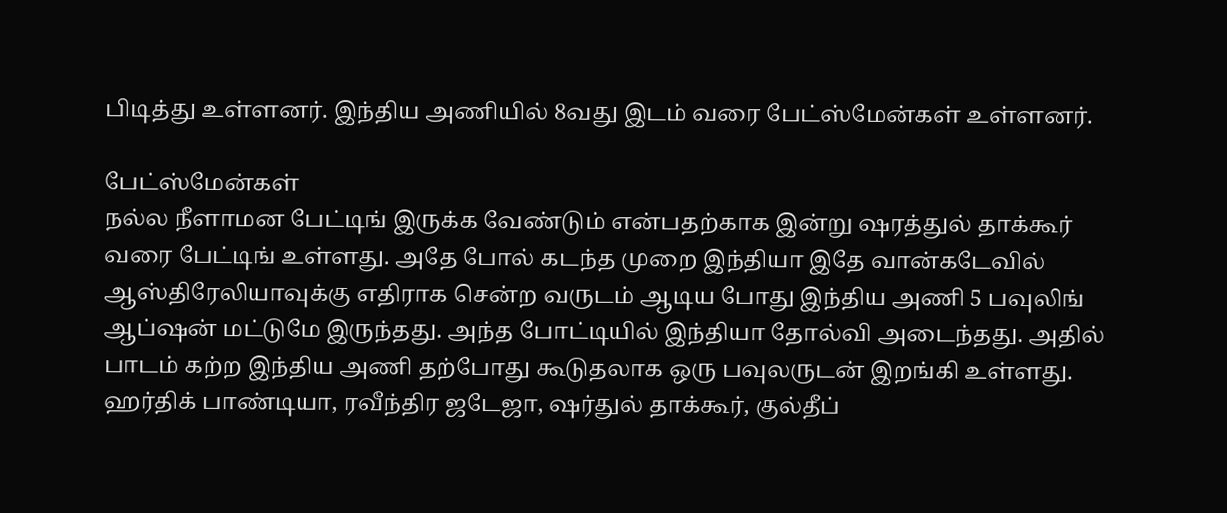பிடித்து உள்ளனர். இந்திய அணியில் 8வது இடம் வரை பேட்ஸ்மேன்கள் உள்ளனர்.

பேட்ஸ்மேன்கள்
நல்ல நீளாமன பேட்டிங் இருக்க வேண்டும் என்பதற்காக இன்று ஷரத்துல் தாக்கூர் வரை பேட்டிங் உள்ளது. அதே போல் கடந்த முறை இந்தியா இதே வான்கடேவில் ஆஸ்திரேலியாவுக்கு எதிராக சென்ற வருடம் ஆடிய போது இந்திய அணி 5 பவுலிங் ஆப்ஷன் மட்டுமே இருந்தது. அந்த போட்டியில் இந்தியா தோல்வி அடைந்தது. அதில் பாடம் கற்ற இந்திய அணி தற்போது கூடுதலாக ஒரு பவுலருடன் இறங்கி உள்ளது. ஹர்திக் பாண்டியா, ரவீந்திர ஜடேஜா, ஷர்துல் தாக்கூர், குல்தீப்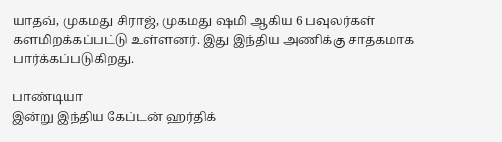யாதவ், முகமது சிராஜ், முகமது ஷமி ஆகிய 6 பவுலர்கள் களமிறக்கப்பட்டு உள்ளனர். இது இந்திய அணிக்கு சாதகமாக பார்க்கப்படுகிறது.

பாண்டியா
இன்று இந்திய கேப்டன் ஹர்திக்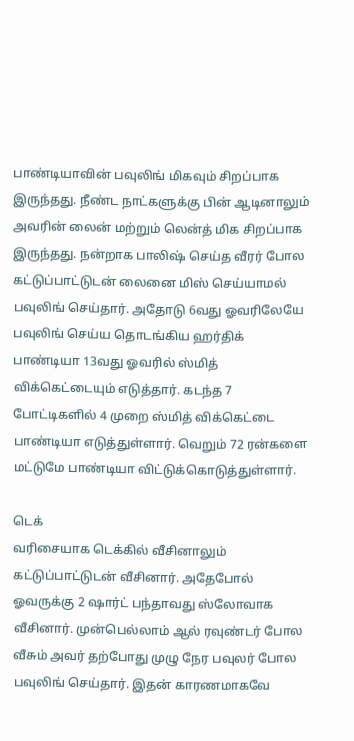பாண்டியாவின் பவுலிங் மிகவும் சிறப்பாக இருந்தது. நீண்ட நாட்களுக்கு பின் ஆடினாலும் அவரின் லைன் மற்றும் லென்த் மிக சிறப்பாக இருந்தது. நன்றாக பாலிஷ் செய்த வீரர் போல கட்டுப்பாட்டுடன் லைனை மிஸ் செய்யாமல் பவுலிங் செய்தார். அதோடு 6வது ஓவரிலேயே பவுலிங் செய்ய தொடங்கிய ஹர்திக் பாண்டியா 13வது ஓவரில் ஸ்மித் விக்கெட்டையும் எடுத்தார். கடந்த 7 போட்டிகளில் 4 முறை ஸ்மித் விக்கெட்டை பாண்டியா எடுத்துள்ளார். வெறும் 72 ரன்களை மட்டுமே பாண்டியா விட்டுக்கொடுத்துள்ளார்.

டெக்
வரிசையாக டெக்கில் வீசினாலும் கட்டுப்பாட்டுடன் வீசினார். அதேபோல் ஓவருக்கு 2 ஷார்ட் பந்தாவது ஸ்லோவாக வீசினார். முன்பெல்லாம் ஆல் ரவுண்டர் போல வீசும் அவர் தற்போது முழு நேர பவுலர் போல பவுலிங் செய்தார். இதன் காரணமாகவே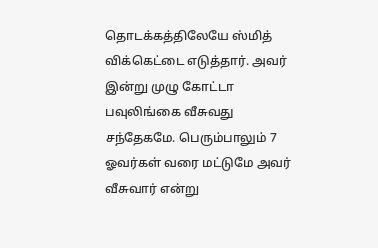தொடக்கத்திலேயே ஸ்மித் விக்கெட்டை எடுத்தார். அவர் இன்று முழு கோட்டா பவுலிங்கை வீசுவது சந்தேகமே. பெரும்பாலும் 7 ஓவர்கள் வரை மட்டுமே அவர் வீசுவார் என்று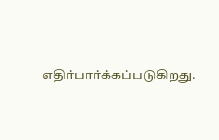எதிர்பார்க்கப்படுகிறது.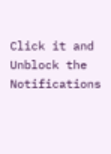Click it and Unblock the Notifications